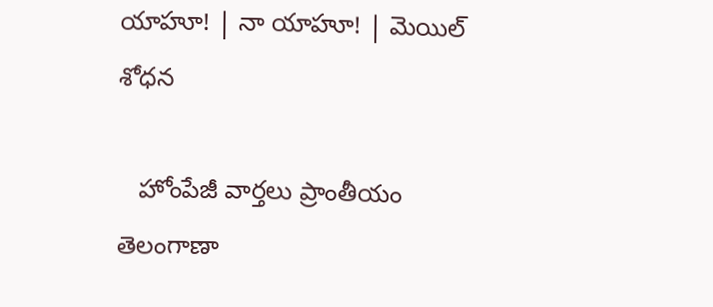యాహూ! | నా యాహూ! | మెయిల్
శోధన

   హోంపేజీ వార్తలు ప్రాంతీయం
తెలంగాణా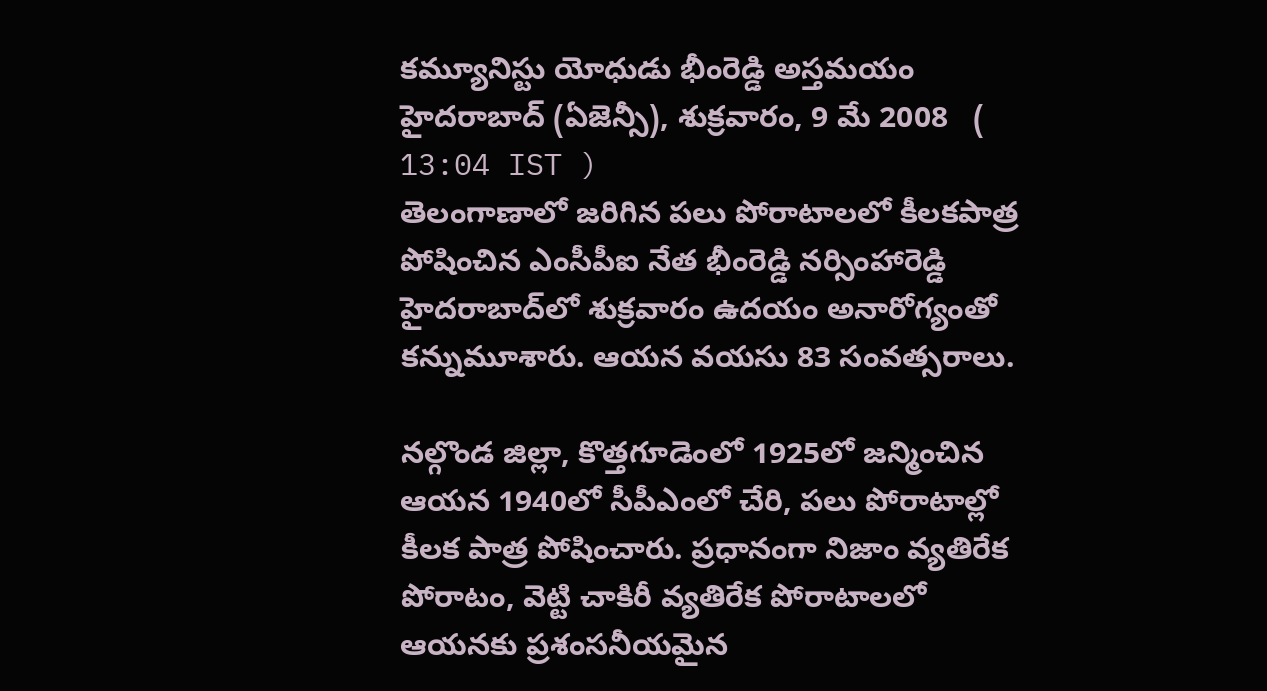కమ్యూనిస్టు యోధుడు భీంరెడ్డి అస్తమయం
హైదరాబాద్ (ఏజెన్సీ), శుక్రవారం, 9 మే 2008   ( 13:04 IST )
తెలంగాణాలో జరిగిన పలు పోరాటాలలో కీలకపాత్ర పోషించిన ఎంసీపీఐ నేత భీంరెడ్డి నర్సింహారెడ్డి హైదరాబాద్‌లో శుక్రవారం ఉదయం అనారోగ్యంతో కన్నుమూశారు. ఆయన వయసు 83 సంవత్సరాలు.

నల్గొండ జిల్లా, కొత్తగూడెంలో 1925లో జన్మించిన ఆయన 1940లో సీపీఎంలో చేరి, పలు పోరాటాల్లో కీలక పాత్ర పోషించారు. ప్రధానంగా నిజాం వ్యతిరేక పోరాటం, వెట్టి చాకిరీ వ్యతిరేక పోరాటాలలో ఆయనకు ప్రశంసనీయమైన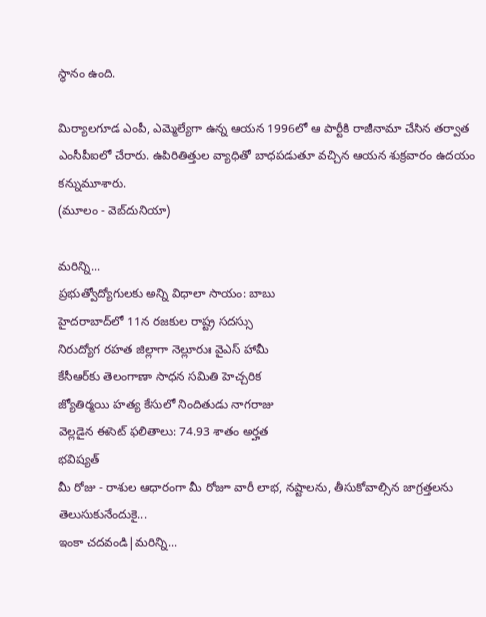స్థానం ఉంది.

మిర్యాలగూడ ఎంపీ, ఎమ్మెల్యేగా ఉన్న ఆయన 1996లో ఆ పార్టీకి రాజీనామా చేసిన తర్వాత ఎంసీపీఐలో చేరారు. ఉపిరితిత్తుల వ్యాధితో బాధపడుతూ వచ్చిన ఆయన శుక్రవారం ఉదయం కన్నుమూశారు.
(మూలం - వెబ్‌దునియా)

మరిన్ని...
ప్రభుత్వోద్యోగులకు అన్ని విధాలా సాయం: బాబు
హైదరాబాద్‌లో 11న రజకుల రాష్ట్ర సదస్సు
నిరుద్యోగ రహత జిల్లాగా నెల్లూరుః వైఎస్ హామీ
కేసీఆర్‌కు తెలంగాణా సాధన సమితి హెచ్చరిక
జ్యోతిర్మయి హత్య కేసులో నిందితుడు నాగరాజు
వెల్లడైన ఈసెట్ ఫలితాలు: 74.93 శాతం అర్హత
భవిష్యత్
మీ రోజు - రాశుల ఆధారంగా మీ రోజూ వారీ లాభ, నష్టాలను, తీసుకోవాల్సిన జాగ్రత్తలను తెలుసుకునేందుకై...
ఇంకా చదవండి|మరిన్ని...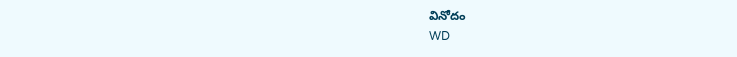వినోదం
WD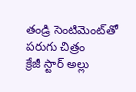తండ్రి సెంటిమెంట్‌తో పరుగు చిత్రం
క్రేజీ స్టార్ అల్లు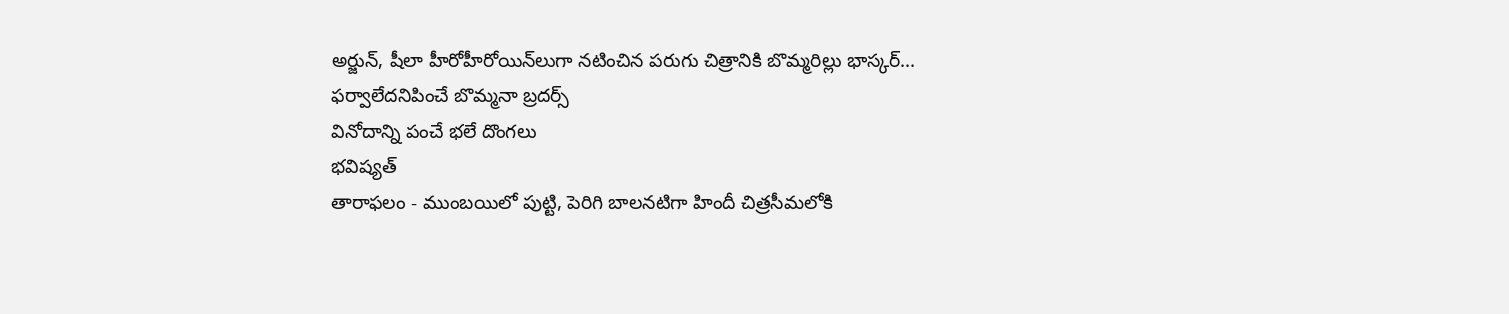అర్జున్, షీలా హీరోహీరోయిన్‌లుగా నటించిన పరుగు చిత్రానికి బొమ్మరిల్లు భాస్కర్...
ఫర్వాలేదనిపించే బొమ్మనా బ్రదర్స్
వినోదాన్ని పంచే భలే దొంగలు
భవిష్యత్
తారాఫలం - ముంబయిలో పుట్టి, పెరిగి బాలనటిగా హిందీ చిత్రసీమలోకి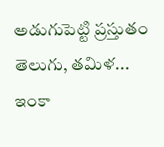అడుగుపెట్టి ప్రస్తుతం తెలుగు, తమిళ...
ఇంకా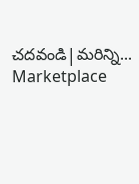చదవండి|మరిన్ని...
Marketplace